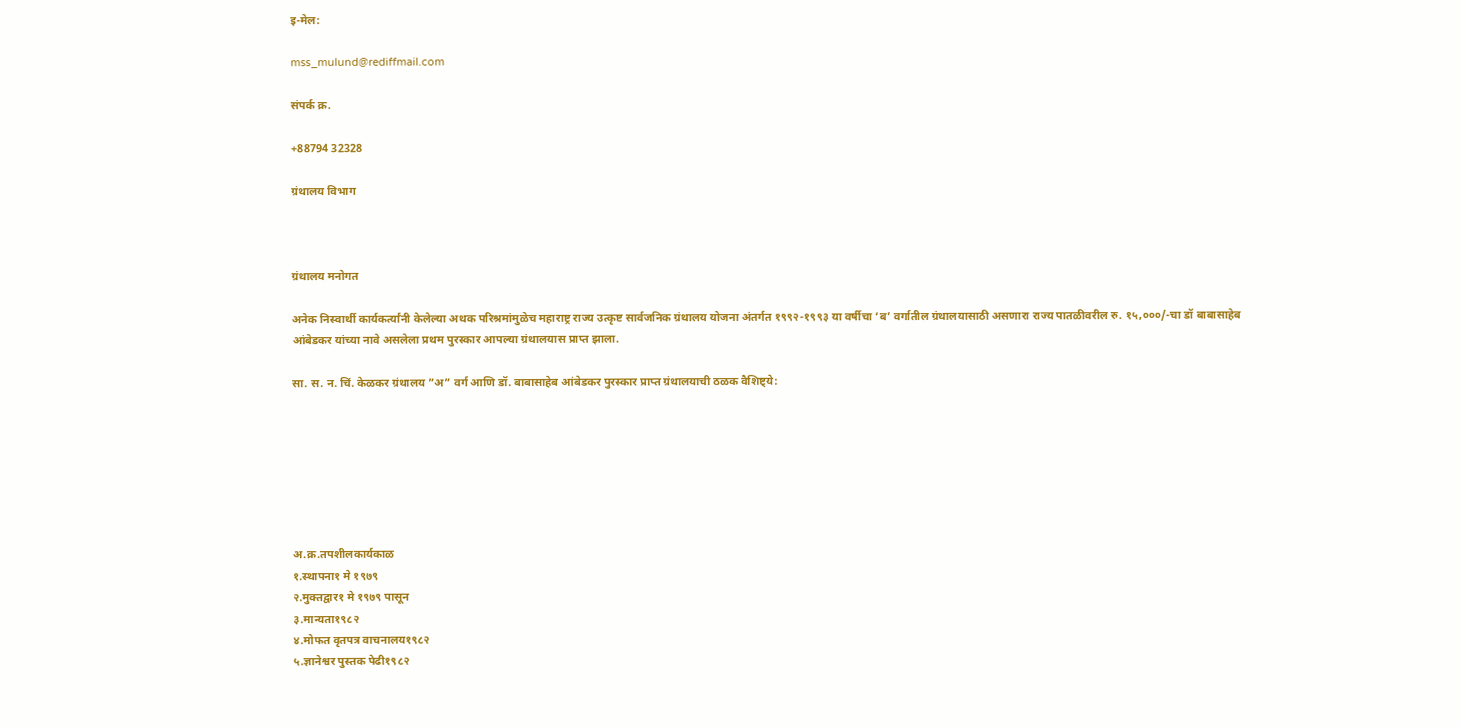इ-मेल:

mss_mulund@rediffmail.com

संपर्क क्र.

+88794 32328

ग्रंथालय विभाग



ग्रंथालय मनोगत

अनेक निस्वार्थी कार्यकर्त्यांनी केलेल्या अथक परिश्रमांमुळेच महाराष्ट्र राज्य उत्कृष्ट सार्वजनिक ग्रंथालय योजना अंतर्गत १९९२-१९९३ या वर्षीचा ‘ब’ वर्गातील ग्रंथालयासाठी असणारा राज्य पातळीवरील रु. १५,०००/-चा डॉ बाबासाहेब आंबेडकर यांच्या नावे असलेला प्रथम पुरस्कार आपल्या ग्रंथालयास प्राप्त झाला.

सा. स. न. चिं. केळकर ग्रंथालय ”अ” वर्ग आणि डॉ. बाबासाहेब आंबेडकर पुरस्कार प्राप्त ग्रंथालयाची ठळक वैशिष्ट्ये:







अ.क्र.तपशीलकार्यकाळ
१.स्थापना१ मे १९७९
२.मुक्तद्वार१ मे १९७९ पासून
३.मान्यता१९८२
४.मोफत वृतपत्र वाचनालय१९८२
५.ज्ञानेश्वर पुस्तक पेढी१९८२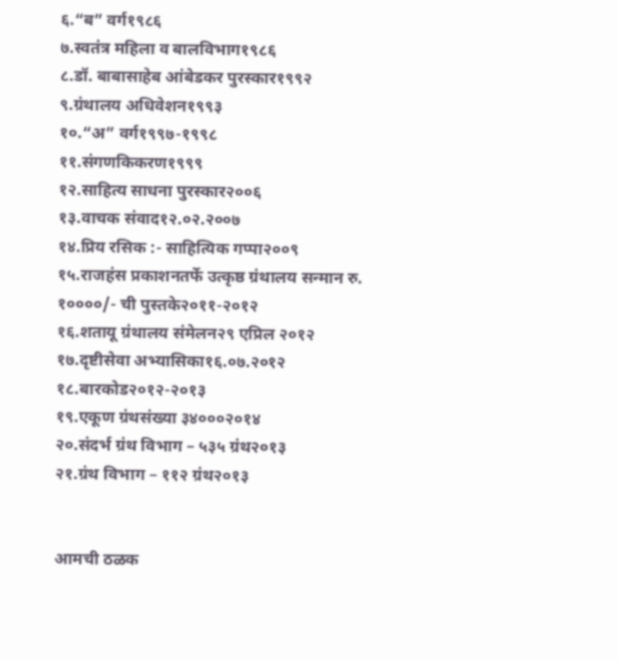६.“ब” वर्ग१९८६
७.स्वतंत्र महिला व बालविभाग१९८६
८.डॉ. बाबासाहेब आंबेडकर पुरस्कार१९९२
९.ग्रंथालय अधिवेशन१९९३
१०.“अ” वर्ग१९९७-१९९८
११.संगणकिकरण१९९९
१२.साहित्य साधना पुरस्कार२००६
१३.वाचक संवाद१२.०२.२००७
१४.प्रिय रसिक :- साहित्यिक गप्पा२००९
१५.राजहंस प्रकाशनतर्फे उत्कृष्ठ ग्रंथालय सन्मान रु. १००००/- ची पुस्तके२०११-२०१२
१६.शतायू ग्रंथालय संमेलन२९ एप्रिल २०१२
१७.दृष्टीसेवा अभ्यासिका१६.०७.२०१२
१८.बारकोड२०१२-२०१३
१९.एकूण ग्रंथसंख्या ३४०००२०१४
२०.संदर्भ ग्रंथ विभाग – ५३५ ग्रंथ२०१३
२१.ग्रंथ विभाग – ११२ ग्रंथ२०१३


आमची ठळक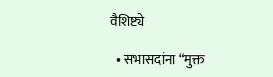वैशिष्ट्ये

  • सभासदांना “मुक्त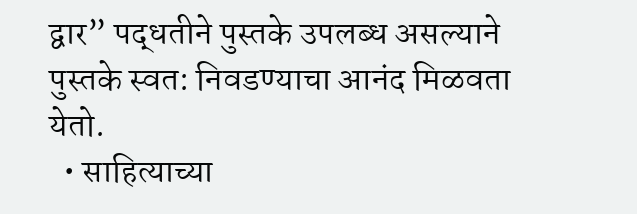द्वार” पद्धतीने पुस्तके उपलब्ध असल्याने पुस्तके स्वत: निवडण्याचा आनंद मिळवता येतो.
  • साहित्याच्या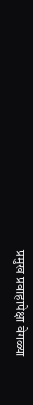प्रमुख प्रवाहापेक्षा वेगळ्या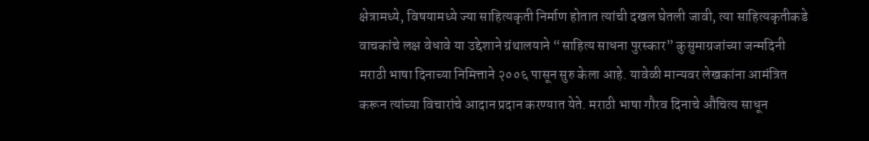क्षेत्रामध्ये, विषयामध्ये ज्या साहित्यकृती निर्माण होतात त्यांची दखल घेतली जावी, त्या साहित्यकृतीकडे वाचकांचे लक्ष वेधावे या उद्देशाने ग्रंथालयाने “साहित्य साधना पुरस्कार” कुसुमाग्रजांच्या जन्मदिनी मराठी भाषा दिनाच्या निमित्ताने २००६ पासून सुरु केला आहे. यावेळी मान्यवर लेखकांना आमंत्रित करून त्यांच्या विचारांचे आदान प्रदान करण्यात येते. मराठी भाषा गौरव दिनाचे औचित्य साधून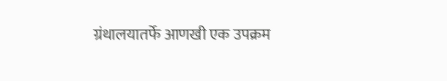ग्रंथालयातर्फे आणखी एक उपक्रम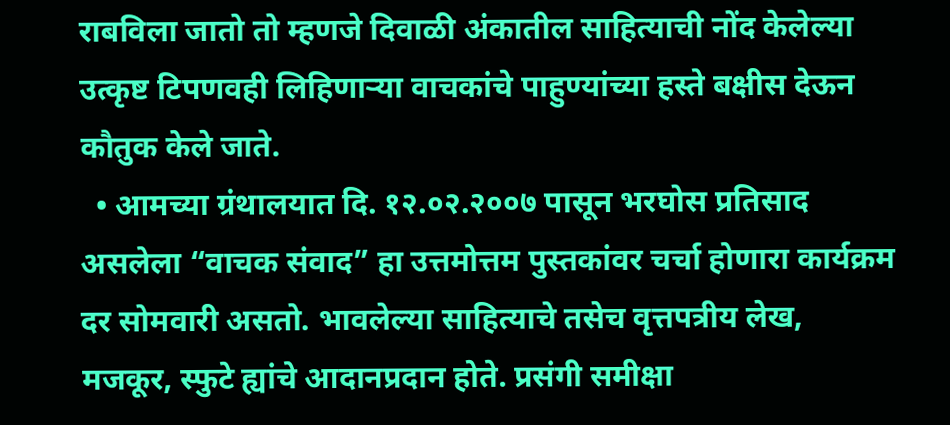राबविला जातो तो म्हणजे दिवाळी अंकातील साहित्याची नोंद केलेल्या उत्कृष्ट टिपणवही लिहिणाऱ्या वाचकांचे पाहुण्यांच्या हस्ते बक्षीस देऊन कौतुक केले जाते.
  • आमच्या ग्रंथालयात दि. १२.०२.२००७ पासून भरघोस प्रतिसाद असलेला “वाचक संवाद” हा उत्तमोत्तम पुस्तकांवर चर्चा होणारा कार्यक्रम दर सोमवारी असतो. भावलेल्या साहित्याचे तसेच वृत्तपत्रीय लेख, मजकूर, स्फुटे ह्यांचे आदानप्रदान होते. प्रसंगी समीक्षा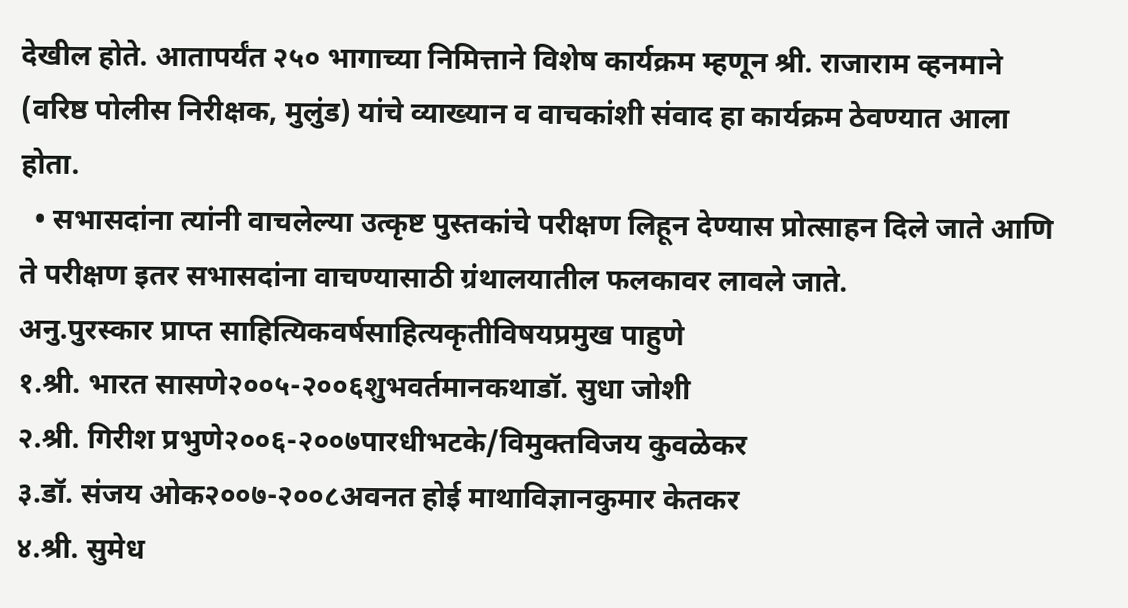देखील होते. आतापर्यंत २५० भागाच्या निमित्ताने विशेष कार्यक्रम म्हणून श्री. राजाराम व्हनमाने (वरिष्ठ पोलीस निरीक्षक, मुलुंड) यांचे व्याख्यान व वाचकांशी संवाद हा कार्यक्रम ठेवण्यात आला होता.
  • सभासदांना त्यांनी वाचलेल्या उत्कृष्ट पुस्तकांचे परीक्षण लिहून देण्यास प्रोत्साहन दिले जाते आणि ते परीक्षण इतर सभासदांना वाचण्यासाठी ग्रंथालयातील फलकावर लावले जाते.
अनु.पुरस्कार प्राप्त साहित्यिकवर्षसाहित्यकृतीविषयप्रमुख पाहुणे
१.श्री. भारत सासणे२००५-२००६शुभवर्तमानकथाडॉ. सुधा जोशी
२.श्री. गिरीश प्रभुणे२००६-२००७पारधीभटके/विमुक्तविजय कुवळेकर
३.डॉ. संजय ओक२००७-२००८अवनत होई माथाविज्ञानकुमार केतकर
४.श्री. सुमेध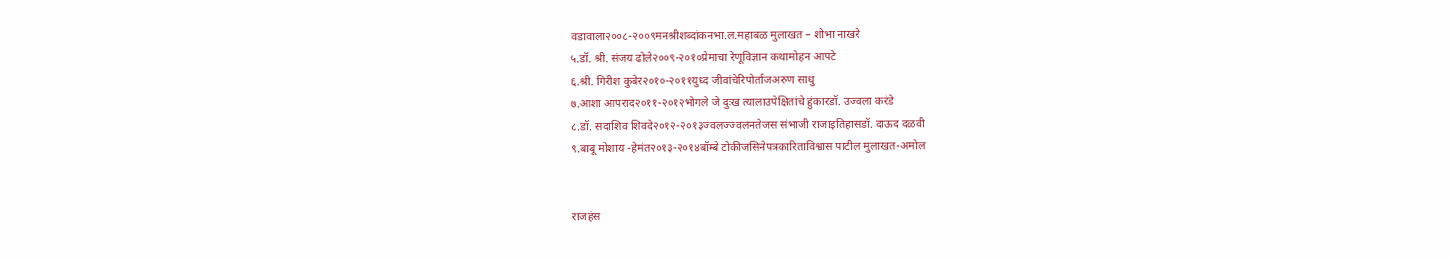वडावाला२००८-२००९मनश्रीशब्दांकनभा.ल.महाबळ मुलाखत – शोभा नाखरे
५.डॉ. श्री. संजय ढोले२००९-२०१०प्रेमाचा रेणूविज्ञान कथामोहन आपटे
६.श्री. गिरीश कुबेर२०१०-२०११युध्द जीवांचेरिपोर्ताजअरुण साधु
७.आशा आपराद२०११-२०१२भोगले जे दुःख त्यालाउपेक्षितांचे हुंकारडॉ. उज्वला करंडे
८.डॉ. सदाशिव शिवदे२०१२-२०१३ज्वलज्ज्वलनतेजस संभाजी राजाइतिहासडॉ. दाऊद दळवी
९.बाबू मोशाय -हेमंत२०१३-२०१४बॉम्बे टोकीजसिनेपत्रकारिताविश्वास पाटील मुलाखत-अमोल


राजहंस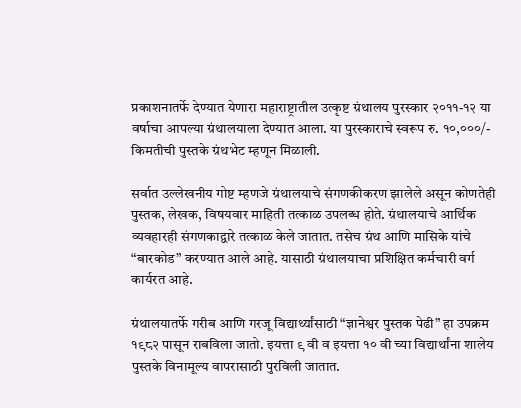प्रकाशनातर्फे देण्यात येणारा महाराष्ट्रातील उत्कृष्ट ग्रंथालय पुरस्कार २०११-१२ या वर्षाचा आपल्या ग्रंथालयाला देण्यात आला. या पुरस्काराचे स्वरूप रु. १०,०००/- किमतीची पुस्तके ग्रंथभेट म्हणून मिळाली.

सर्वात उल्लेखनीय गोष्ट म्हणजे ग्रंथालयाचे संगणकीकरण झालेले असून कोणतेही पुस्तक, लेखक, विषयवार माहिती तत्काळ उपलब्ध होते. ग्रंथालयाचे आर्थिक व्यवहारही संगणकाद्वारे तत्काळ केले जातात. तसेच ग्रंथ आणि मासिके यांचे “बारकोड” करण्यात आले आहे. यासाठी ग्रंथालयाचा प्रशिक्षित कर्मचारी वर्ग कार्यरत आहे.

ग्रंथालयातर्फे गरीब आणि गरजू विद्यार्थ्यांसाठी “ज्ञानेश्वर पुस्तक पेढी” हा उपक्रम १९८२ पासून राबविला जातो. इयत्ता ९ वी व इयत्ता १० वी च्या विद्यार्थांना शालेय पुस्तके विनामूल्य वापरासाठी पुरविली जातात.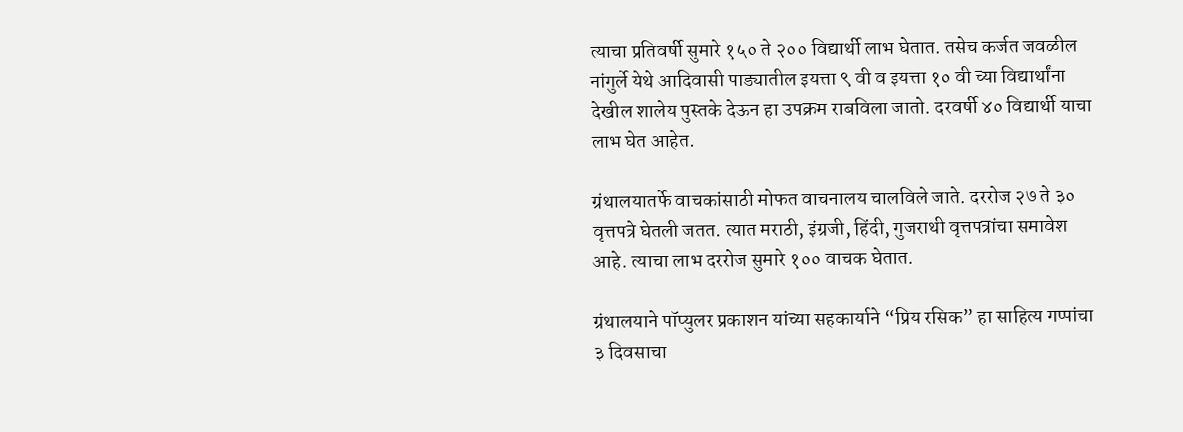त्याचा प्रतिवर्षी सुमारे १५० ते २०० विद्यार्थी लाभ घेतात. तसेच कर्जत जवळील नांगुर्ले येथे आदिवासी पाड्यातील इयत्ता ९ वी व इयत्ता १० वी च्या विद्यार्थांना देखील शालेय पुस्तके देऊन हा उपक्रम राबविला जातो. दरवर्षी ४० विद्यार्थी याचा लाभ घेत आहेत.

ग्रंथालयातर्फे वाचकांसाठी मोफत वाचनालय चालविले जाते. दररोज २७ ते ३० वृत्तपत्रे घेतली जतत. त्यात मराठी, इंग्रजी, हिंदी, गुजराथी वृत्तपत्रांचा समावेश आहे. त्याचा लाभ दररोज सुमारे १०० वाचक घेतात.

ग्रंथालयाने पॉप्युलर प्रकाशन यांच्या सहकार्याने “प्रिय रसिक” हा साहित्य गप्पांचा ३ दिवसाचा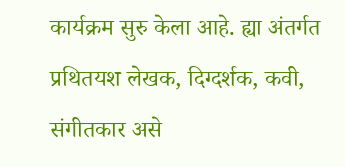कार्यक्रम सुरु केला आहे. ह्या अंतर्गत प्रथितयश लेखक, दिग्दर्शक, कवी, संगीतकार असे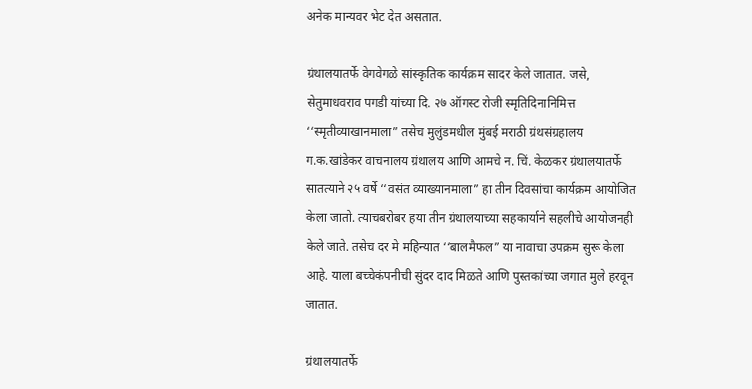अनेक मान्यवर भेट देत असतात.

ग्रंथालयातर्फे वेगवेगळे सांस्कृतिक कार्यक्रम सादर केले जातात. जसे, सेतुमाधवराव पगडी यांच्या दि. २७ ऑगस्ट रोजी स्मृतिदिनानिमित्त ‘‘स्मृतीव्याखानमाला” तसेच मुलुंडमधील मुंबई मराठी ग्रंथसंग्रहालय ग.क.खांडेकर वाचनालय ग्रंथालय आणि आमचे न. चिं. केळकर ग्रंथालयातर्फे सातत्याने २५ वर्षे ‘‘वसंत व्याख्यानमाला” हा तीन दिवसांचा कार्यक्रम आयोजित केला जातो. त्याचबरोबर हया तीन ग्रंथालयाच्या सहकार्याने सहलीचे आयोजनही केले जाते. तसेच दर मे महिन्यात ‘‘बालमैफल” या नावाचा उपक्रम सुरू केला आहे. याला बच्चेकंपनीची सुंदर दाद मिळते आणि पुस्तकांच्या जगात मुले हरवून जातात.

ग्रंथालयातर्फे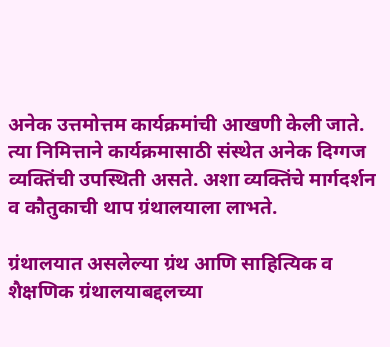अनेक उत्तमोत्तम कार्यक्रमांची आखणी केली जाते. त्या निमित्ताने कार्यक्रमासाठी संस्थेत अनेक दिग्गज व्यक्तिंची उपस्थिती असते. अशा व्यक्तिंचे मार्गदर्शन व कौतुकाची थाप ग्रंथालयाला लाभते.

ग्रंथालयात असलेल्या ग्रंथ आणि साहित्यिक व शैक्षणिक ग्रंथालयाबद्दलच्या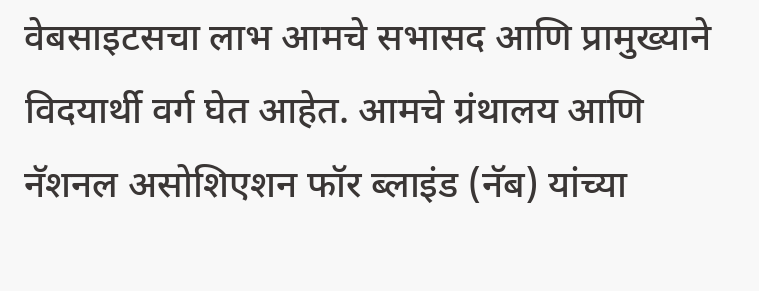वेबसाइटसचा लाभ आमचे सभासद आणि प्रामुख्याने विदयार्थी वर्ग घेत आहेत. आमचे ग्रंथालय आणि नॅशनल असोशिएशन फॉर ब्लाइंड (नॅब) यांच्या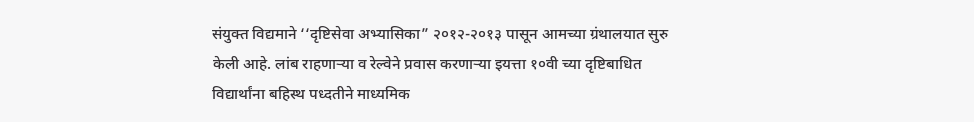संयुक्त विद्यमाने ‘‘दृष्टिसेवा अभ्यासिका” २०१२-२०१३ पासून आमच्या ग्रंथालयात सुरु केली आहे. लांब राहणाऱ्या व रेल्वेने प्रवास करणाऱ्या इयत्ता १०वी च्या दृष्टिबाधित विद्यार्थांना बहिस्थ पध्दतीने माध्यमिक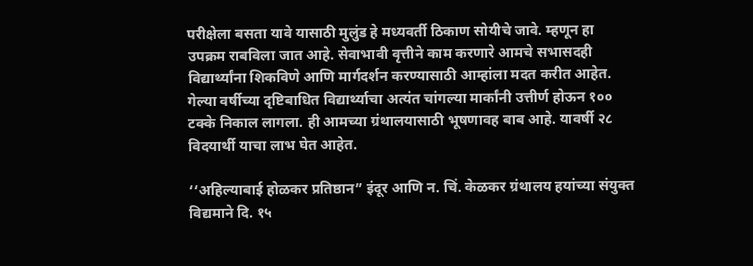परीक्षेला बसता यावे यासाठी मुलुंड हे मध्यवर्ती ठिकाण सोयीचे जावे. म्हणून हा उपक्रम राबविला जात आहे. सेवाभावी वृत्तीने काम करणारे आमचे सभासदही विद्यार्थ्यांना शिकविणे आणि मार्गदर्शन करण्यासाठी आम्हांला मदत करीत आहेत. गेल्या वर्षीच्या दृष्टिबाधित विद्यार्थ्याचा अत्यंत चांगल्या मार्कांनी उत्तीर्ण होऊन १०० टक्के निकाल लागला. ही आमच्या ग्रंथालयासाठी भूषणावह बाब आहे. यावर्षी २८ विदयार्थी याचा लाभ घेत आहेत.

‘‘अहिल्याबाई होळकर प्रतिष्ठान” इंदूर आणि न. चिं. केळकर ग्रंथालय हयांच्या संयुक्त विद्यमाने दि. १५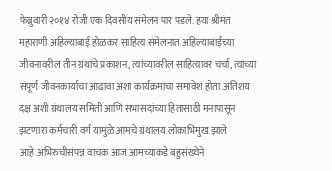फेब्रुवारी २०१४ रोजी एक दिवसीय संमेलन पार पडले. हया श्रीमंत महाराणी अहिल्याबाई होळकर साहित्य संमेलनात अहिल्याबाईंच्या जीवनावरील तीन ग्रंथांचे प्रकाशन, त्यांच्यावरील साहित्यावर चर्चा, त्यांच्या संपूर्ण जीवनकार्याचा आढावा अशा कार्यक्रमांचा समावेश होता.अतिशय दक्ष अशी ग्रंथालय समिती आणि सभासदांच्या हितासाठी मनापासून झटणारा कर्मचारी वर्ग यामुळे आमचे ग्रंथालय लोकाभिमुख झाले आहे.अभिरुचीसंपन्न वाचक आज आमच्याकडे बहुसंख्येने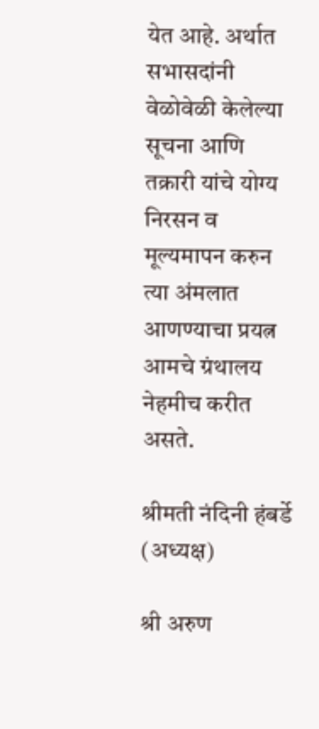येत आहे. अर्थात सभासदांनी वेळोवेळी केलेल्या सूचना आणि तक्रारी यांचे योग्य निरसन व मूल्यमापन करुन त्या अंमलात आणण्याचा प्रयत्न आमचे ग्रंथालय नेहमीच करीत असते.

श्रीमती नंदिनी हंबर्डे (अध्यक्ष)

श्री अरुण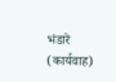भंडारे (कार्यवाह)